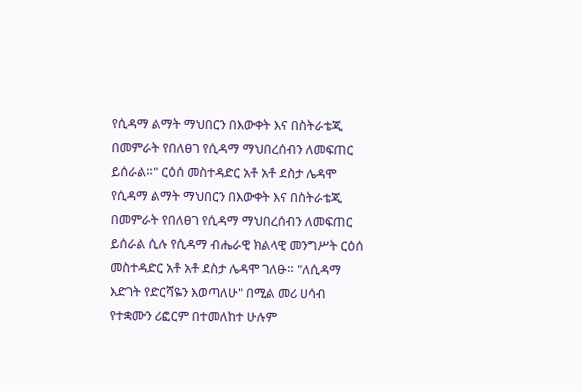የሲዳማ ልማት ማህበርን በእውቀት እና በስትራቴጂ በመምራት የበለፀገ የሲዳማ ማህበረሰብን ለመፍጠር ይሰራል።" ርዕሰ መስተዳድር አቶ አቶ ደስታ ሌዳሞ የሲዳማ ልማት ማህበርን በእውቀት እና በስትራቴጂ በመምራት የበለፀገ የሲዳማ ማህበረሰብን ለመፍጠር ይሰራል ሲሉ የሲዳማ ብሔራዊ ክልላዊ መንግሥት ርዕሰ መስተዳድር አቶ አቶ ደስታ ሌዳሞ ገለፁ። "ለሲዳማ እድገት የድርሻዬን እወጣለሁ" በሚል መሪ ሀሳብ የተቋሙን ሪፎርም በተመለከተ ሁሉም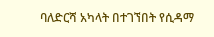ባለድርሻ አካላት በተገኘበት የሲዳማ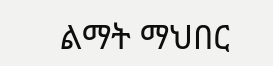ልማት ማህበር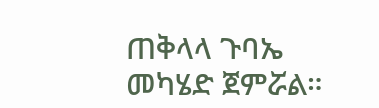ጠቅላላ ጉባኤ መካሄድ ጀምሯል።